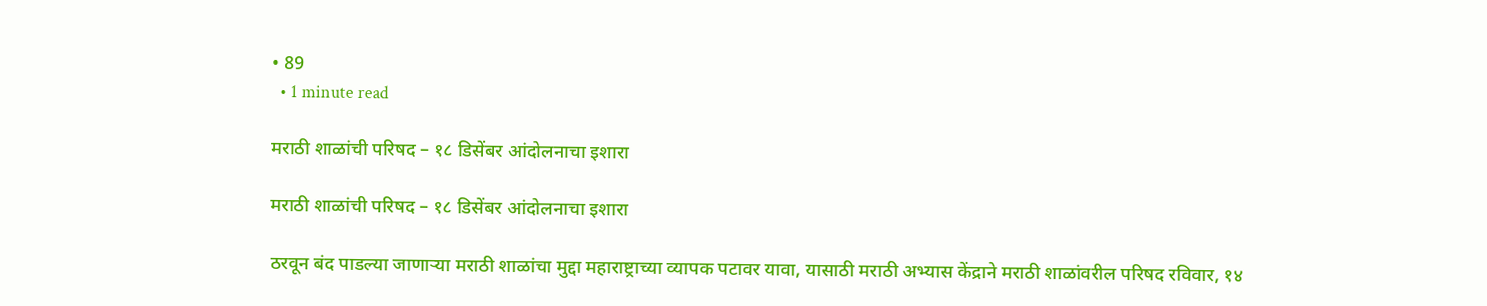• 89
  • 1 minute read

मराठी शाळांची परिषद – १८ डिसेंबर आंदोलनाचा इशारा

मराठी शाळांची परिषद – १८ डिसेंबर आंदोलनाचा इशारा

ठरवून बंद पाडल्या जाणाऱ्या मराठी शाळांचा मुद्दा महाराष्ट्राच्या व्यापक पटावर यावा, यासाठी मराठी अभ्यास केंद्राने मराठी शाळांवरील परिषद रविवार, १४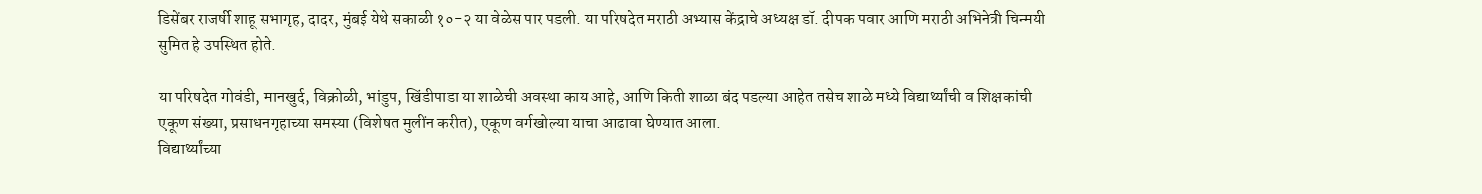डिसेंबर राजर्षी शाहू सभागृह, दादर, मुंबई येथे सकाळी १०-२ या वेळेस पार पडली. या परिषदेत मराठी अभ्यास केंद्राचे अध्यक्ष डॉ. दीपक पवार आणि मराठी अभिनेत्री चिन्मयी सुमित हे उपस्थित होते.

या परिषदेत गोवंडी, मानखुर्द, विक्रोळी, भांडुप, खिंडीपाडा या शाळेची अवस्था काय आहे, आणि किती शाळा बंद पडल्या आहेत तसेच शाळे मध्ये विद्यार्थ्यांची व शिक्षकांची एकूण संख्या, प्रसाधनगृहाच्या समस्या (विशेषत मुलींन करीत), एकूण वर्गखोल्या याचा आढावा घेण्यात आला.
विद्यार्थ्यांच्या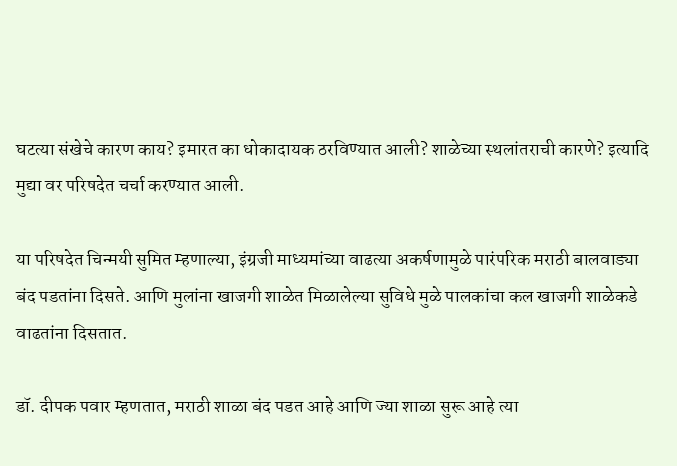घटत्या संखेचे कारण काय? इमारत का धोकादायक ठरविण्यात आली? शाळेच्या स्थलांतराची कारणे? इत्यादि मुद्या वर परिषदेत चर्चा करण्यात आली.

या परिषदेत चिन्मयी सुमित म्हणाल्या, इंग्रजी माध्यमांच्या वाढत्या अकर्षणामुळे पारंपरिक मराठी बालवाड्या बंद पडतांना दिसते. आणि मुलांना खाजगी शाळेत मिळालेल्या सुविधे मुळे पालकांचा कल खाजगी शाळेकडे वाढतांना दिसतात.

डॉ. दीपक पवार म्हणतात, मराठी शाळा बंद पडत आहे आणि ज्या शाळा सुरू आहे त्या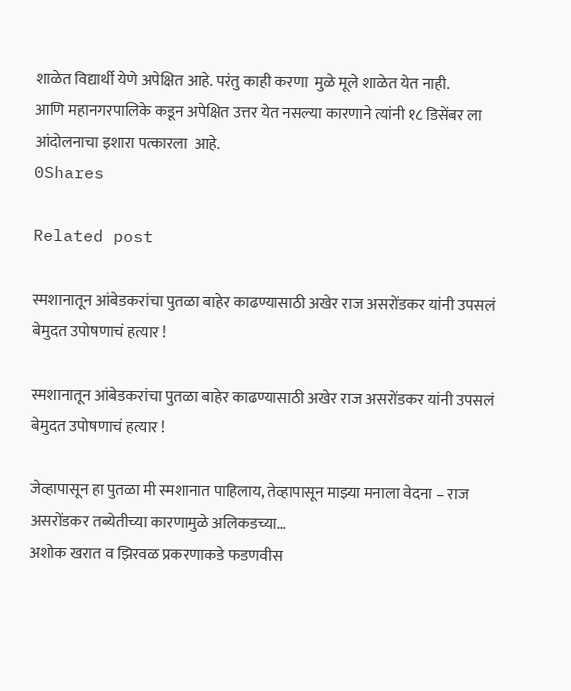शाळेत विद्यार्थी येणे अपेक्षित आहे. परंतु काही करणा  मुळे मूले शाळेत येत नाही.
आणि महानगरपालिके कडून अपेक्षित उत्तर येत नसल्या कारणाने त्यांनी १८ डिसेंबर ला आंदोलनाचा इशारा पत्कारला  आहे.
0Shares

Related post

स्मशानातून आंबेडकरांचा पुतळा बाहेर काढण्यासाठी अखेर राज असरोंडकर यांनी उपसलं बेमुदत उपोषणाचं हत्यार !

स्मशानातून आंबेडकरांचा पुतळा बाहेर काढण्यासाठी अखेर राज असरोंडकर यांनी उपसलं बेमुदत उपोषणाचं हत्यार !

जेव्हापासून हा पुतळा मी स्मशानात पाहिलाय, तेव्हापासून माझ्या मनाला वेदना – राज असरोंडकर तब्येतीच्या कारणामुळे अलिकडच्या…
अशोक खरात व झिरवळ प्रकरणाकडे फडणवीस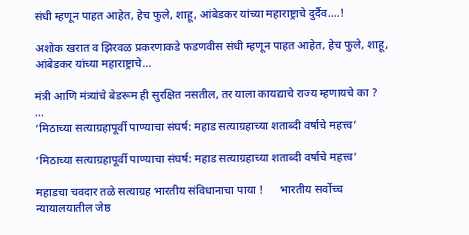संधी म्हणून पाहत आहेत, हेच फुले, शाहू, आंबेडकर यांच्या महाराष्ट्राचे दुर्दैव….!

अशोक खरात व झिरवळ प्रकरणाकडे फडणवीस संधी म्हणून पाहत आहेत, हेच फुले, शाहू, आंबेडकर यांच्या महाराष्ट्राचे…

मंत्री आणि मंत्र्यांचे बेडरूम ही सुरक्षित नसतील, तर याला कायद्याचे राज्य म्हणायचे का ?    …
‘मिठाच्या सत्याग्रहापूर्वी पाण्याचा संघर्ष: महाड सत्याग्रहाच्या शताब्दी वर्षाचे महत्त्व’

‘मिठाच्या सत्याग्रहापूर्वी पाण्याचा संघर्ष: महाड सत्याग्रहाच्या शताब्दी वर्षाचे महत्त्व’

महाडचा चवदार तळे सत्याग्रह भारतीय संविधानाचा पाया !      भारतीय सर्वोच्च न्यायालयातील जेष्ठ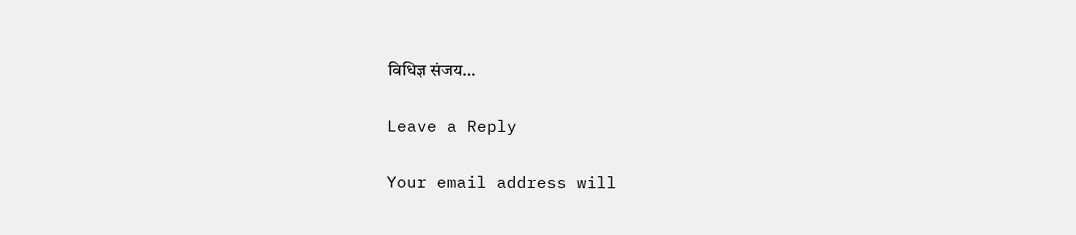विधिज्ञ संजय…

Leave a Reply

Your email address will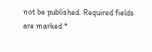not be published. Required fields are marked *